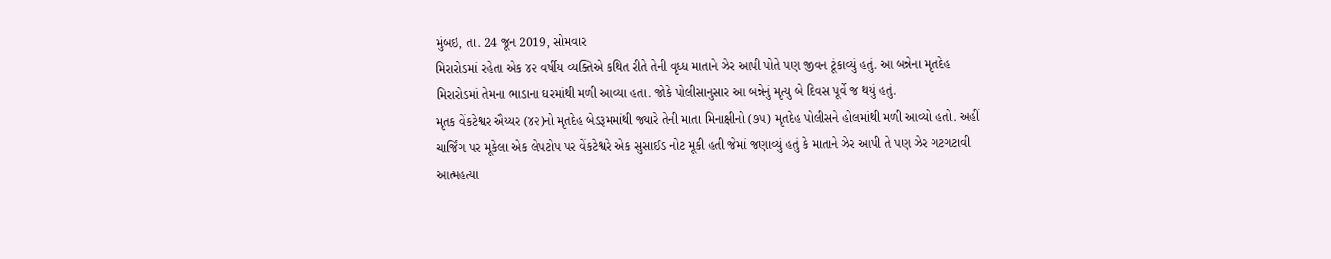મુંબઇ, તા. 24 જૂન 2019, સોમવાર
મિરારોડમાં રહેતા એક ૪૨ વર્ષીય વ્યક્તિએ કથિત રીતે તેની વૃધ્ધ માતાને ઝેર આપી પોતે પણ જીવન ટૂંકાવ્યું હતું. આ બન્નેના મૃતદેહ મિરારોડમાં તેમના ભાડાના ઘરમાંથી મળી આવ્યા હતા. જોકે પોલીસાનુસાર આ બન્નેનું મૃત્યુ બે દિવસ પૂર્વે જ થયું હતું.
મૃતક વેંકટેશ્વર ઐય્યર (૪૨)નો મૃતદેહ બેડરૂમમાંથી જ્યારે તેની માતા મિનાક્ષીનો (૭૫) મૃતદેહ પોલીસને હોલમાંથી મળી આવ્યો હતો. અહીં ચાર્જિંગ પર મૂકેલા એક લેપટોપ પર વેંકટેશ્વરે એક સુસાઈડ નોટ મૂકી હતી જેમાં જણાવ્યું હતું કે માતાને ઝેર આપી તે પણ ઝેર ગટગટાવી આત્મહત્યા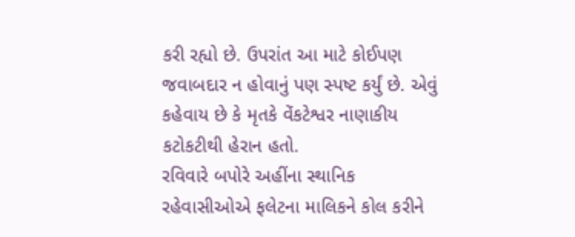કરી રહ્યો છે. ઉપરાંત આ માટે કોઈપણ જવાબદાર ન હોવાનું પણ સ્પષ્ટ કર્યું છે. એવું કહેવાય છે કે મૃતકે વેંકટેશ્વર નાણાકીય કટોકટીથી હેરાન હતો.
રવિવારે બપોરે અહીંના સ્થાનિક રહેવાસીઓએ ફલેટના માલિકને કોલ કરીને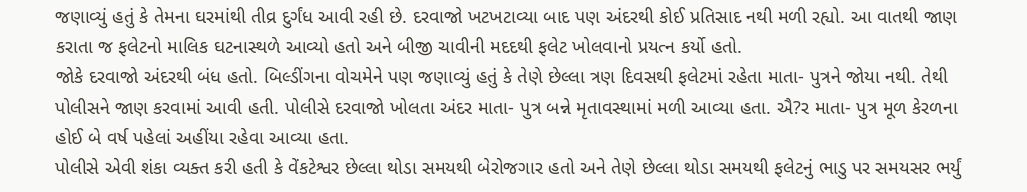જણાવ્યું હતું કે તેમના ઘરમાંથી તીવ્ર દુર્ગંધ આવી રહી છે. દરવાજો ખટખટાવ્યા બાદ પણ અંદરથી કોઈ પ્રતિસાદ નથી મળી રહ્યો. આ વાતથી જાણ કરાતા જ ફલેટનો માલિક ઘટનાસ્થળે આવ્યો હતો અને બીજી ચાવીની મદદથી ફલેટ ખોલવાનો પ્રયત્ન કર્યો હતો.
જોકે દરવાજો અંદરથી બંધ હતો. બિલ્ડીંગના વોચમેને પણ જણાવ્યું હતું કે તેણે છેલ્લા ત્રણ દિવસથી ફલેટમાં રહેતા માતા- પુત્રને જોયા નથી. તેથી પોલીસને જાણ કરવામાં આવી હતી. પોલીસે દરવાજો ખોલતા અંદર માતા- પુત્ર બન્ને મૃતાવસ્થામાં મળી આવ્યા હતા. ઐ?ર માતા- પુત્ર મૂળ કેરળના હોઈ બે વર્ષ પહેલાં અહીંયા રહેવા આવ્યા હતા.
પોલીસે એવી શંકા વ્યક્ત કરી હતી કે વેંકટેશ્વર છેલ્લા થોડા સમયથી બેરોજગાર હતો અને તેણે છેલ્લા થોડા સમયથી ફલેટનું ભાડુ પર સમયસર ભર્યું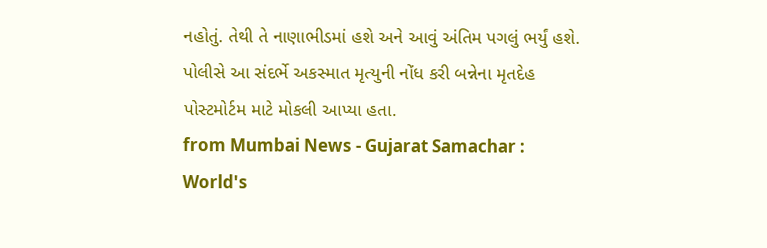નહોતું. તેથી તે નાણાભીડમાં હશે અને આવું અંતિમ પગલું ભર્યું હશે. પોલીસે આ સંદર્ભે અકસ્માત મૃત્યુની નોંધ કરી બન્નેના મૃતદેહ પોસ્ટમોર્ટમ માટે મોકલી આપ્યા હતા.
from Mumbai News - Gujarat Samachar : World's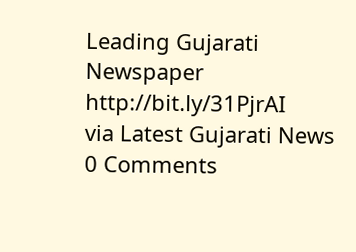Leading Gujarati Newspaper http://bit.ly/31PjrAI
via Latest Gujarati News
0 Comments